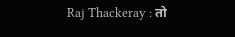Raj Thackeray : तो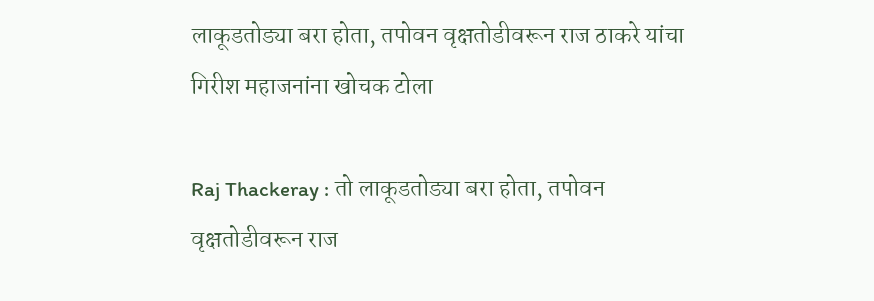लाकूडतोड्या बरा होता, तपोवन वृक्षतोडीवरून राज ठाकरे यांचा गिरीश महाजनांना खोचक टोला

Raj Thackeray : तो लाकूडतोड्या बरा होता, तपोवन वृक्षतोडीवरून राज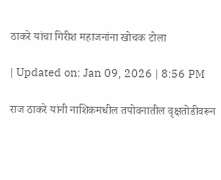ठाकरे यांचा गिरीश महाजनांना खोचक टोला

| Updated on: Jan 09, 2026 | 8:56 PM

राज ठाकरे यांनी नाशिकमधील तपोवनातील वृक्षतोडीवरून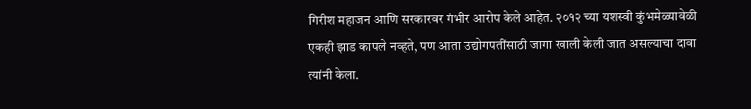गिरीश महाजन आणि सरकारवर गंभीर आरोप केले आहेत. २०१२ च्या यशस्वी कुंभमेळ्यावेळी एकही झाड कापले नव्हते, पण आता उद्योगपतींसाठी जागा खाली केली जात असल्याचा दावा त्यांनी केला.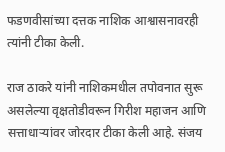फडणवीसांच्या दत्तक नाशिक आश्वासनावरही त्यांनी टीका केली.

राज ठाकरे यांनी नाशिकमधील तपोवनात सुरू असलेल्या वृक्षतोडीवरून गिरीश महाजन आणि सत्ताधाऱ्यांवर जोरदार टीका केली आहे. संजय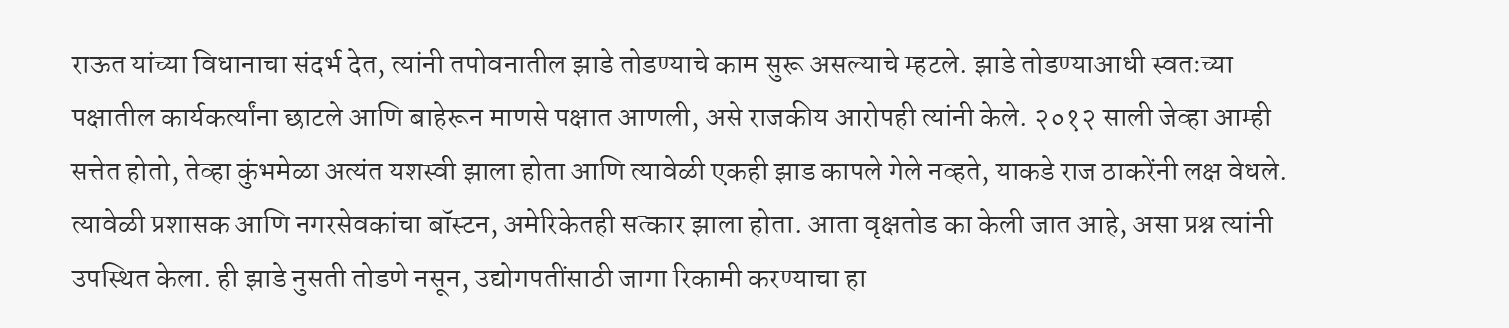राऊत यांच्या विधानाचा संदर्भ देत, त्यांनी तपोवनातील झाडे तोडण्याचे काम सुरू असल्याचे म्हटले. झाडे तोडण्याआधी स्वतःच्या पक्षातील कार्यकर्त्यांना छाटले आणि बाहेरून माणसे पक्षात आणली, असे राजकीय आरोपही त्यांनी केले. २०१२ साली जेव्हा आम्ही सत्तेत होतो, तेव्हा कुंभमेळा अत्यंत यशस्वी झाला होता आणि त्यावेळी एकही झाड कापले गेले नव्हते, याकडे राज ठाकरेंनी लक्ष वेधले. त्यावेळी प्रशासक आणि नगरसेवकांचा बॉस्टन, अमेरिकेतही सत्कार झाला होता. आता वृक्षतोड का केली जात आहे, असा प्रश्न त्यांनी उपस्थित केला. ही झाडे नुसती तोडणे नसून, उद्योगपतींसाठी जागा रिकामी करण्याचा हा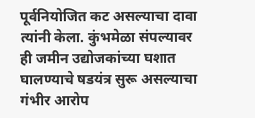पूर्वनियोजित कट असल्याचा दावा त्यांनी केला. कुंभमेळा संपल्यावर ही जमीन उद्योजकांच्या घशात घालण्याचे षडयंत्र सुरू असल्याचा गंभीर आरोप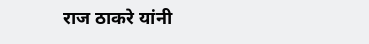राज ठाकरे यांनी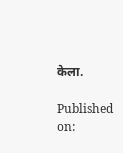केला.

Published on: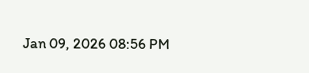Jan 09, 2026 08:56 PM